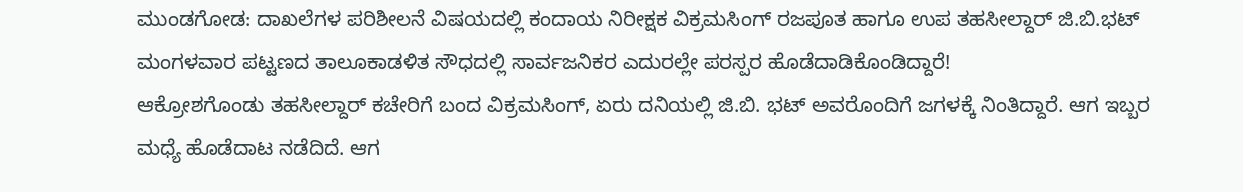ಮುಂಡಗೋಡ: ದಾಖಲೆಗಳ ಪರಿಶೀಲನೆ ವಿಷಯದಲ್ಲಿ ಕಂದಾಯ ನಿರೀಕ್ಷಕ ವಿಕ್ರಮಸಿಂಗ್ ರಜಪೂತ ಹಾಗೂ ಉಪ ತಹಸೀಲ್ದಾರ್ ಜಿ.ಬಿ.ಭಟ್ ಮಂಗಳವಾರ ಪಟ್ಟಣದ ತಾಲೂಕಾಡಳಿತ ಸೌಧದಲ್ಲಿ ಸಾರ್ವಜನಿಕರ ಎದುರಲ್ಲೇ ಪರಸ್ಪರ ಹೊಡೆದಾಡಿಕೊಂಡಿದ್ದಾರೆ!
ಆಕ್ರೋಶಗೊಂಡು ತಹಸೀಲ್ದಾರ್ ಕಚೇರಿಗೆ ಬಂದ ವಿಕ್ರಮಸಿಂಗ್, ಏರು ದನಿಯಲ್ಲಿ ಜಿ.ಬಿ. ಭಟ್ ಅವರೊಂದಿಗೆ ಜಗಳಕ್ಕೆ ನಿಂತಿದ್ದಾರೆ. ಆಗ ಇಬ್ಬರ ಮಧ್ಯೆ ಹೊಡೆದಾಟ ನಡೆದಿದೆ. ಆಗ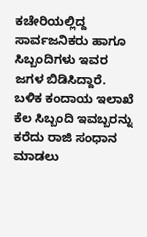ಕಚೇರಿಯಲ್ಲಿದ್ದ ಸಾರ್ವಜನಿಕರು ಹಾಗೂ ಸಿಬ್ಬಂದಿಗಳು ಇವರ ಜಗಳ ಬಿಡಿಸಿದ್ದಾರೆ.
ಬಳಿಕ ಕಂದಾಯ ಇಲಾಖೆ ಕೆಲ ಸಿಬ್ಬಂದಿ ಇವಬ್ಬರನ್ನು ಕರೆದು ರಾಜಿ ಸಂಧಾನ ಮಾಡಲು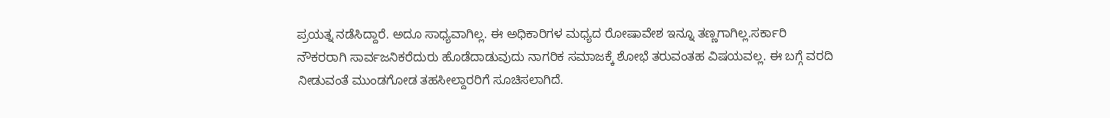ಪ್ರಯತ್ನ ನಡೆಸಿದ್ದಾರೆ. ಅದೂ ಸಾಧ್ಯವಾಗಿಲ್ಲ. ಈ ಅಧಿಕಾರಿಗಳ ಮಧ್ಯದ ರೋಷಾವೇಶ ಇನ್ನೂ ತಣ್ಣಗಾಗಿಲ್ಲ.ಸರ್ಕಾರಿ ನೌಕರರಾಗಿ ಸಾರ್ವಜನಿಕರೆದುರು ಹೊಡೆದಾಡುವುದು ನಾಗರಿಕ ಸಮಾಜಕ್ಕೆ ಶೋಭೆ ತರುವಂತಹ ವಿಷಯವಲ್ಲ. ಈ ಬಗ್ಗೆ ವರದಿ ನೀಡುವಂತೆ ಮುಂಡಗೋಡ ತಹಸೀಲ್ದಾರರಿಗೆ ಸೂಚಿಸಲಾಗಿದೆ.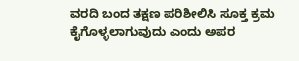ವರದಿ ಬಂದ ತಕ್ಷಣ ಪರಿಶೀಲಿಸಿ ಸೂಕ್ತ ಕ್ರಮ ಕೈಗೊಳ್ಳಲಾಗುವುದು ಎಂದು ಅಪರ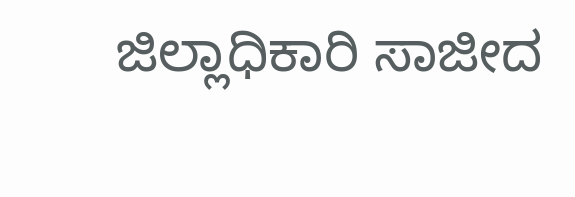ಜಿಲ್ಲಾಧಿಕಾರಿ ಸಾಜೀದ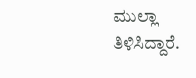ಮುಲ್ಲಾ ತಿಳಿಸಿದ್ದಾರೆ.